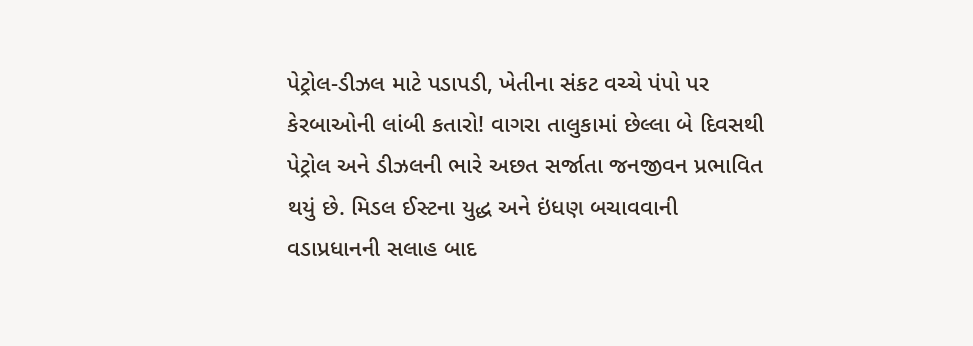પેટ્રોલ-ડીઝલ માટે પડાપડી, ખેતીના સંકટ વચ્ચે પંપો પર કેરબાઓની લાંબી કતારો! વાગરા તાલુકામાં છેલ્લા બે દિવસથી પેટ્રોલ અને ડીઝલની ભારે અછત સર્જાતા જનજીવન પ્રભાવિત થયું છે. મિડલ ઈસ્ટના યુદ્ધ અને ઇંધણ બચાવવાની વડાપ્રધાનની સલાહ બાદ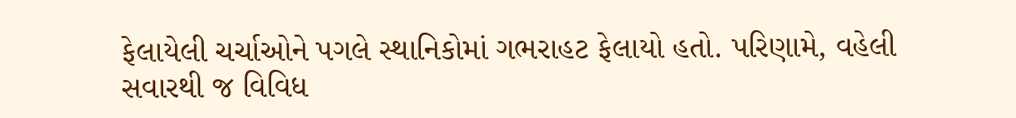ફેલાયેલી ચર્ચાઓને પગલે સ્થાનિકોમાં ગભરાહટ ફેલાયો હતો. પરિણામે, વહેલી સવારથી જ વિવિધ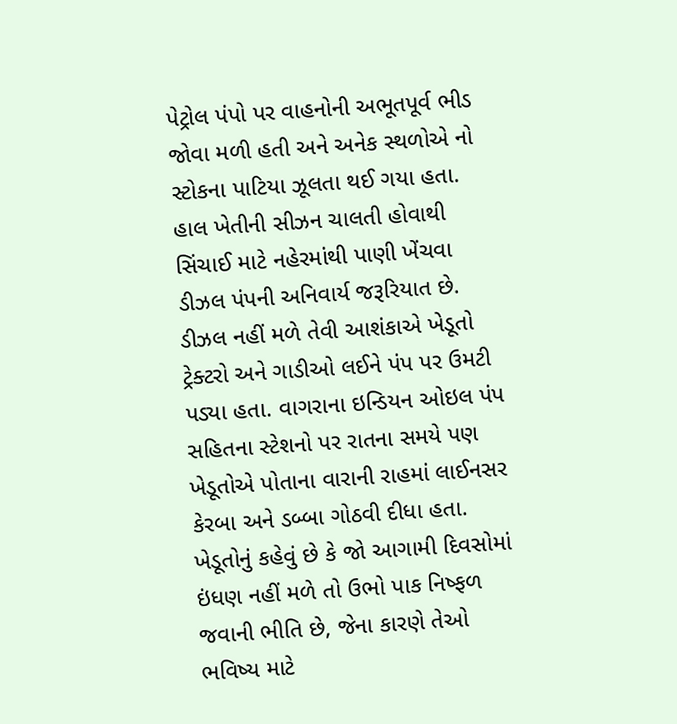પેટ્રોલ પંપો પર વાહનોની અભૂતપૂર્વ ભીડ જોવા મળી હતી અને અનેક સ્થળોએ નો સ્ટોકના પાટિયા ઝૂલતા થઈ ગયા હતા. હાલ ખેતીની સીઝન ચાલતી હોવાથી સિંચાઈ માટે નહેરમાંથી પાણી ખેંચવા ડીઝલ પંપની અનિવાર્ય જરૂરિયાત છે. ડીઝલ નહીં મળે તેવી આશંકાએ ખેડૂતો ટ્રેક્ટરો અને ગાડીઓ લઈને પંપ પર ઉમટી પડ્યા હતા. વાગરાના ઇન્ડિયન ઓઇલ પંપ સહિતના સ્ટેશનો પર રાતના સમયે પણ ખેડૂતોએ પોતાના વારાની રાહમાં લાઈનસર કેરબા અને ડબ્બા ગોઠવી દીધા હતા. ખેડૂતોનું કહેવું છે કે જો આગામી દિવસોમાં ઇંધણ નહીં મળે તો ઉભો પાક નિષ્ફળ જવાની ભીતિ છે, જેના કારણે તેઓ ભવિષ્ય માટે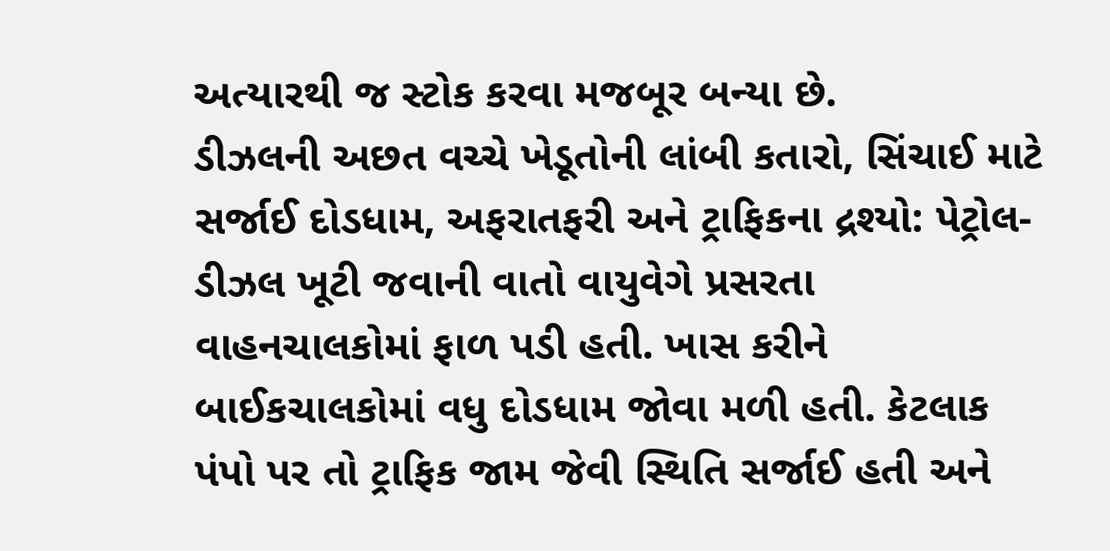અત્યારથી જ સ્ટોક કરવા મજબૂર બન્યા છે.
ડીઝલની અછત વચ્ચે ખેડૂતોની લાંબી કતારો, સિંચાઈ માટે સર્જાઈ દોડધામ, અફરાતફરી અને ટ્રાફિકના દ્રશ્યો: પેટ્રોલ-ડીઝલ ખૂટી જવાની વાતો વાયુવેગે પ્રસરતા વાહનચાલકોમાં ફાળ પડી હતી. ખાસ કરીને બાઈકચાલકોમાં વધુ દોડધામ જોવા મળી હતી. કેટલાક પંપો પર તો ટ્રાફિક જામ જેવી સ્થિતિ સર્જાઈ હતી અને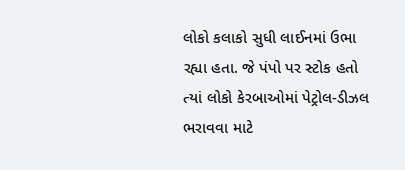લોકો કલાકો સુધી લાઈનમાં ઉભા રહ્યા હતા. જે પંપો પર સ્ટોક હતો ત્યાં લોકો કેરબાઓમાં પેટ્રોલ-ડીઝલ ભરાવવા માટે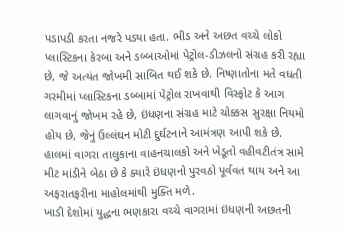પડાપડી કરતા નજરે પડ્યા હતા. ભીડ અને અછત વચ્ચે લોકો પ્લાસ્ટિકના કેરબા અને ડબ્બાઓમાં પેટ્રોલ-ડીઝલનો સંગ્રહ કરી રહ્યા છે, જે અત્યંત જોખમી સાબિત થઈ શકે છે. નિષ્ણાતોના મતે વધતી ગરમીમાં પ્લાસ્ટિકના ડબ્બામાં પેટ્રોલ રાખવાથી વિસ્ફોટ કે આગ લાગવાનું જોખમ રહે છે, ઇંધણના સંગ્રહ માટે ચોક્કસ સુરક્ષા નિયમો હોય છે, જેનું ઉલ્લંઘન મોટી દુર્ઘટનાને આમંત્રણ આપી શકે છે. હાલમાં વાગરા તાલુકાના વાહનચાલકો અને ખેડૂતો વહીવટીતંત્ર સામે મીટ માંડીને બેઠા છે કે ક્યારે ઇંધણનો પુરવઠો પૂર્વવત થાય અને આ અફરાતફરીના માહોલમાંથી મુક્તિ મળે.
ખાડી દેશોમાં યુદ્ધના ભણકારા વચ્ચે વાગરામાં ઇંધણની અછતની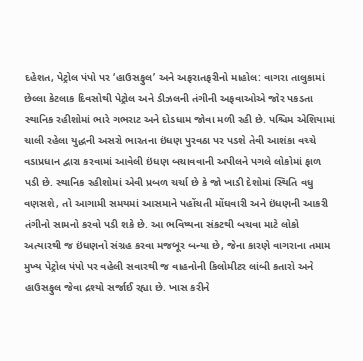દહેશત, પેટ્રોલ પંપો પર ‘હાઉસફુલ’ અને અફરાતફરીનો માહોલ: વાગરા તાલુકામાં છેલ્લા કેટલાક દિવસોથી પેટ્રોલ અને ડીઝલની તંગીની અફવાઓએ જોર પકડતા સ્થાનિક રહીશોમાં ભારે ગભરાટ અને દોડધામ જોવા મળી રહી છે. પશ્ચિમ એશિયામાં ચાલી રહેલા યુદ્ધની અસરો ભારતના ઇંધણ પુરવઠા પર પડશે તેવી આશંકા વચ્ચે વડાપ્રધાન દ્વારા કરવામાં આવેલી ઇંધણ બચાવવાની અપીલને પગલે લોકોમાં ફાળ પડી છે. સ્થાનિક રહીશોમાં એવી પ્રબળ ચર્ચા છે કે જો ખાડી દેશોમાં સ્થિતિ વધુ વણસશે, તો આગામી સમયમાં આસમાને પહોંચતી મોંઘવારી અને ઇંધણની આકરી તંગીનો સામનો કરવો પડી શકે છે. આ ભવિષ્યના સંકટથી બચવા માટે લોકો અત્યારથી જ ઇંધણનો સંગ્રહ કરવા મજબૂર બન્યા છે, જેના કારણે વાગરાના તમામ મુખ્ય પેટ્રોલ પંપો પર વહેલી સવારથી જ વાહનોની કિલોમીટર લાંબી કતારો અને હાઉસફુલ જેવા દ્રશ્યો સર્જાઈ રહ્યા છે. ખાસ કરીને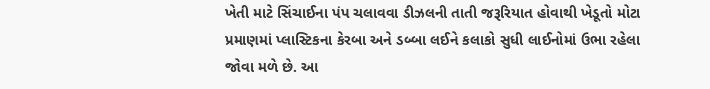ખેતી માટે સિંચાઈના પંપ ચલાવવા ડીઝલની તાતી જરૂરિયાત હોવાથી ખેડૂતો મોટા પ્રમાણમાં પ્લાસ્ટિકના કેરબા અને ડબ્બા લઈને કલાકો સુધી લાઈનોમાં ઉભા રહેલા જોવા મળે છે. આ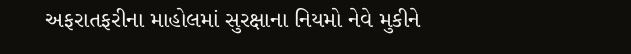અફરાતફરીના માહોલમાં સુરક્ષાના નિયમો નેવે મુકીને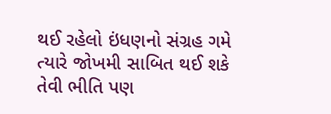થઈ રહેલો ઇંધણનો સંગ્રહ ગમે ત્યારે જોખમી સાબિત થઈ શકે તેવી ભીતિ પણ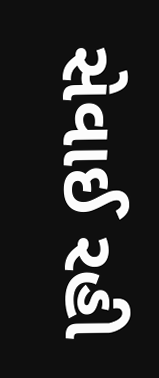સેવાઈ રહી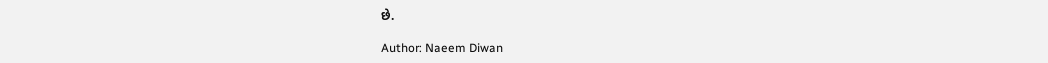છે.

Author: Naeem Diwan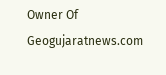Owner Of Geogujaratnews.com